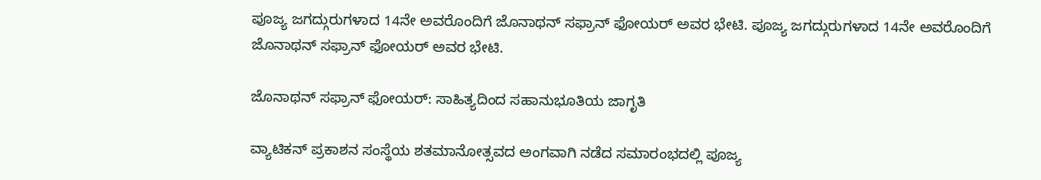ಪೂಜ್ಯ ಜಗದ್ಗುರುಗಳಾದ 14ನೇ ಅವರೊಂದಿಗೆ ಜೊನಾಥನ್ ಸಫ್ರಾನ್ ಫೋಯರ್ ಅವರ ಭೇಟಿ. ಪೂಜ್ಯ ಜಗದ್ಗುರುಗಳಾದ 14ನೇ ಅವರೊಂದಿಗೆ ಜೊನಾಥನ್ ಸಫ್ರಾನ್ ಫೋಯರ್ ಅವರ ಭೇಟಿ.

ಜೊನಾಥನ್ ಸಫ್ರಾನ್ ಫೋಯರ್: ಸಾಹಿತ್ಯದಿಂದ ಸಹಾನುಭೂತಿಯ ಜಾಗೃತಿ

ವ್ಯಾಟಿಕನ್ ಪ್ರಕಾಶನ ಸಂಸ್ಥೆಯ ಶತಮಾನೋತ್ಸವದ ಅಂಗವಾಗಿ ನಡೆದ ಸಮಾರಂಭದಲ್ಲಿ ಪೂಜ್ಯ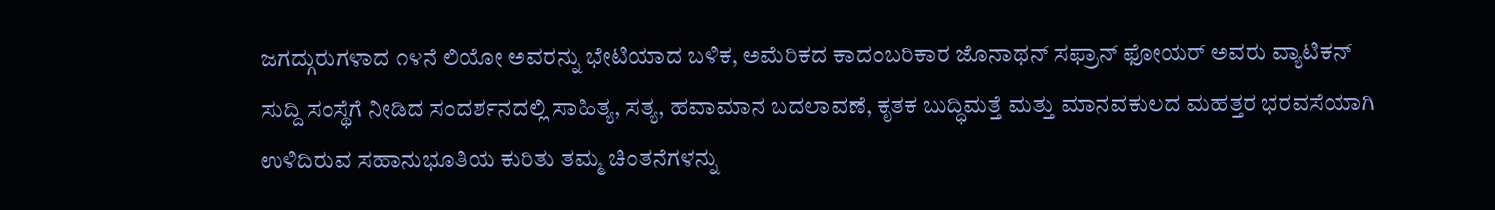ಜಗದ್ಗುರುಗಳಾದ ೧೪ನೆ ಲಿಯೋ ಅವರನ್ನು ಭೇಟಿಯಾದ ಬಳಿಕ, ಅಮೆರಿಕದ ಕಾದಂಬರಿಕಾರ ಜೊನಾಥನ್ ಸಫ್ರಾನ್ ಫೋಯರ್ ಅವರು ವ್ಯಾಟಿಕನ್ ಸುದ್ದಿ ಸಂಸ್ಥೆಗೆ ನೀಡಿದ ಸಂದರ್ಶನದಲ್ಲಿ ಸಾಹಿತ್ಯ, ಸತ್ಯ, ಹವಾಮಾನ ಬದಲಾವಣೆ, ಕೃತಕ ಬುದ್ಧಿಮತ್ತೆ ಮತ್ತು ಮಾನವಕುಲದ ಮಹತ್ತರ ಭರವಸೆಯಾಗಿ ಉಳಿದಿರುವ ಸಹಾನುಭೂತಿಯ ಕುರಿತು ತಮ್ಮ ಚಿಂತನೆಗಳನ್ನು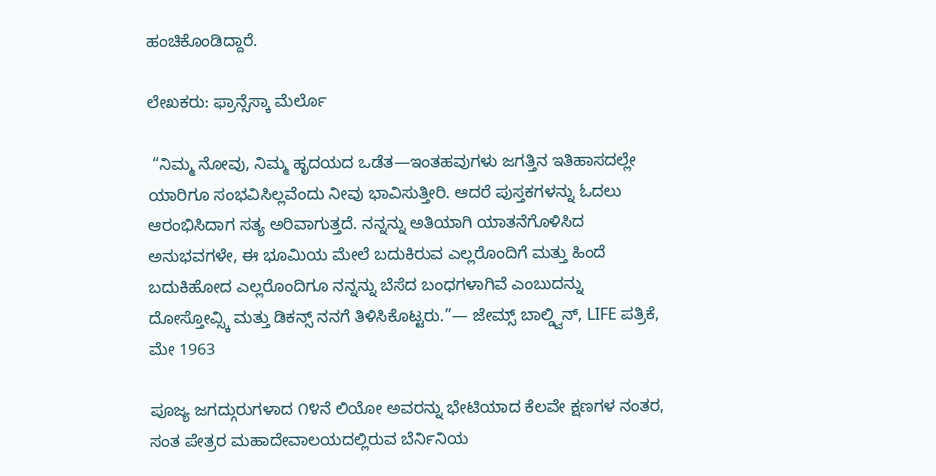ಹಂಚಿಕೊಂಡಿದ್ದಾರೆ.

ಲೇಖಕರು: ಫ್ರಾನ್ಸೆಸ್ಕಾ ಮೆರ್ಲೊ

 “ನಿಮ್ಮ ನೋವು, ನಿಮ್ಮ ಹೃದಯದ ಒಡೆತ—ಇಂತಹವುಗಳು ಜಗತ್ತಿನ ಇತಿಹಾಸದಲ್ಲೇ ಯಾರಿಗೂ ಸಂಭವಿಸಿಲ್ಲವೆಂದು ನೀವು ಭಾವಿಸುತ್ತೀರಿ. ಆದರೆ ಪುಸ್ತಕಗಳನ್ನು ಓದಲು ಆರಂಭಿಸಿದಾಗ ಸತ್ಯ ಅರಿವಾಗುತ್ತದೆ. ನನ್ನನ್ನು ಅತಿಯಾಗಿ ಯಾತನೆಗೊಳಿಸಿದ ಅನುಭವಗಳೇ, ಈ ಭೂಮಿಯ ಮೇಲೆ ಬದುಕಿರುವ ಎಲ್ಲರೊಂದಿಗೆ ಮತ್ತು ಹಿಂದೆ ಬದುಕಿಹೋದ ಎಲ್ಲರೊಂದಿಗೂ ನನ್ನನ್ನು ಬೆಸೆದ ಬಂಧಗಳಾಗಿವೆ ಎಂಬುದನ್ನು ದೋಸ್ತೋವ್ಸ್ಕಿ ಮತ್ತು ಡಿಕನ್ಸ್ ನನಗೆ ತಿಳಿಸಿಕೊಟ್ಟರು.”— ಜೇಮ್ಸ್ ಬಾಲ್ಡ್ವಿನ್, LIFE ಪತ್ರಿಕೆ, ಮೇ 1963

ಪೂಜ್ಯ ಜಗದ್ಗುರುಗಳಾದ ೧೪ನೆ ಲಿಯೋ ಅವರನ್ನು ಭೇಟಿಯಾದ ಕೆಲವೇ ಕ್ಷಣಗಳ ನಂತರ, ಸಂತ ಪೇತ್ರರ ಮಹಾದೇವಾಲಯದಲ್ಲಿರುವ ಬೆರ್ನಿನಿಯ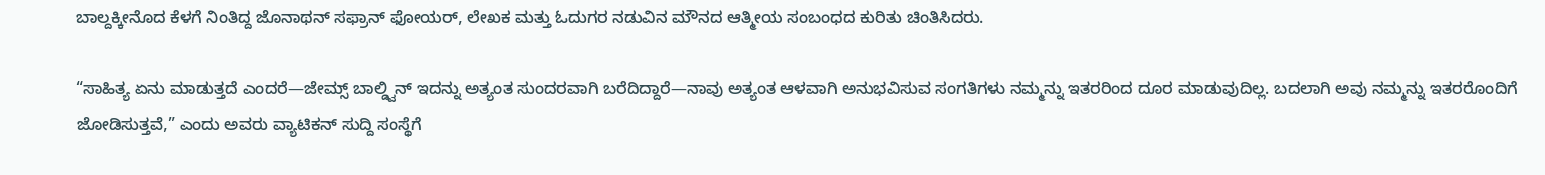ಬಾಲ್ದಕ್ಕೀನೊದ ಕೆಳಗೆ ನಿಂತಿದ್ದ ಜೊನಾಥನ್ ಸಫ್ರಾನ್ ಫೋಯರ್, ಲೇಖಕ ಮತ್ತು ಓದುಗರ ನಡುವಿನ ಮೌನದ ಆತ್ಮೀಯ ಸಂಬಂಧದ ಕುರಿತು ಚಿಂತಿಸಿದರು.

“ಸಾಹಿತ್ಯ ಏನು ಮಾಡುತ್ತದೆ ಎಂದರೆ—ಜೇಮ್ಸ್ ಬಾಲ್ಡ್ವಿನ್ ಇದನ್ನು ಅತ್ಯಂತ ಸುಂದರವಾಗಿ ಬರೆದಿದ್ದಾರೆ—ನಾವು ಅತ್ಯಂತ ಆಳವಾಗಿ ಅನುಭವಿಸುವ ಸಂಗತಿಗಳು ನಮ್ಮನ್ನು ಇತರರಿಂದ ದೂರ ಮಾಡುವುದಿಲ್ಲ. ಬದಲಾಗಿ ಅವು ನಮ್ಮನ್ನು ಇತರರೊಂದಿಗೆ ಜೋಡಿಸುತ್ತವೆ,” ಎಂದು ಅವರು ವ್ಯಾಟಿಕನ್ ಸುದ್ದಿ ಸಂಸ್ಥೆಗೆ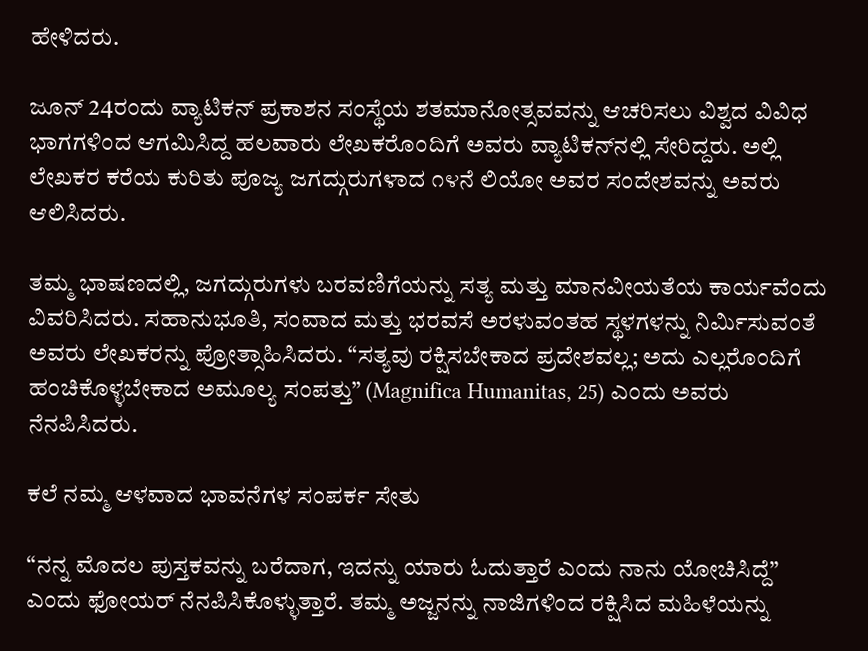ಹೇಳಿದರು.

ಜೂನ್ 24ರಂದು ವ್ಯಾಟಿಕನ್ ಪ್ರಕಾಶನ ಸಂಸ್ಥೆಯ ಶತಮಾನೋತ್ಸವವನ್ನು ಆಚರಿಸಲು ವಿಶ್ವದ ವಿವಿಧ ಭಾಗಗಳಿಂದ ಆಗಮಿಸಿದ್ದ ಹಲವಾರು ಲೇಖಕರೊಂದಿಗೆ ಅವರು ವ್ಯಾಟಿಕನ್‌ನಲ್ಲಿ ಸೇರಿದ್ದರು. ಅಲ್ಲಿ ಲೇಖಕರ ಕರೆಯ ಕುರಿತು ಪೂಜ್ಯ ಜಗದ್ಗುರುಗಳಾದ ೧೪ನೆ ಲಿಯೋ ಅವರ ಸಂದೇಶವನ್ನು ಅವರು ಆಲಿಸಿದರು.

ತಮ್ಮ ಭಾಷಣದಲ್ಲಿ, ಜಗದ್ಗುರುಗಳು ಬರವಣಿಗೆಯನ್ನು ಸತ್ಯ ಮತ್ತು ಮಾನವೀಯತೆಯ ಕಾರ್ಯವೆಂದು ವಿವರಿಸಿದರು. ಸಹಾನುಭೂತಿ, ಸಂವಾದ ಮತ್ತು ಭರವಸೆ ಅರಳುವಂತಹ ಸ್ಥಳಗಳನ್ನು ನಿರ್ಮಿಸುವಂತೆ ಅವರು ಲೇಖಕರನ್ನು ಪ್ರೋತ್ಸಾಹಿಸಿದರು. “ಸತ್ಯವು ರಕ್ಷಿಸಬೇಕಾದ ಪ್ರದೇಶವಲ್ಲ; ಅದು ಎಲ್ಲರೊಂದಿಗೆ ಹಂಚಿಕೊಳ್ಳಬೇಕಾದ ಅಮೂಲ್ಯ ಸಂಪತ್ತು” (Magnifica Humanitas, 25) ಎಂದು ಅವರು ನೆನಪಿಸಿದರು.

ಕಲೆ ನಮ್ಮ ಆಳವಾದ ಭಾವನೆಗಳ ಸಂಪರ್ಕ ಸೇತು

“ನನ್ನ ಮೊದಲ ಪುಸ್ತಕವನ್ನು ಬರೆದಾಗ, ಇದನ್ನು ಯಾರು ಓದುತ್ತಾರೆ ಎಂದು ನಾನು ಯೋಚಿಸಿದ್ದೆ” ಎಂದು ಫೋಯರ್ ನೆನಪಿಸಿಕೊಳ್ಳುತ್ತಾರೆ. ತಮ್ಮ ಅಜ್ಜನನ್ನು ನಾಜಿಗಳಿಂದ ರಕ್ಷಿಸಿದ ಮಹಿಳೆಯನ್ನು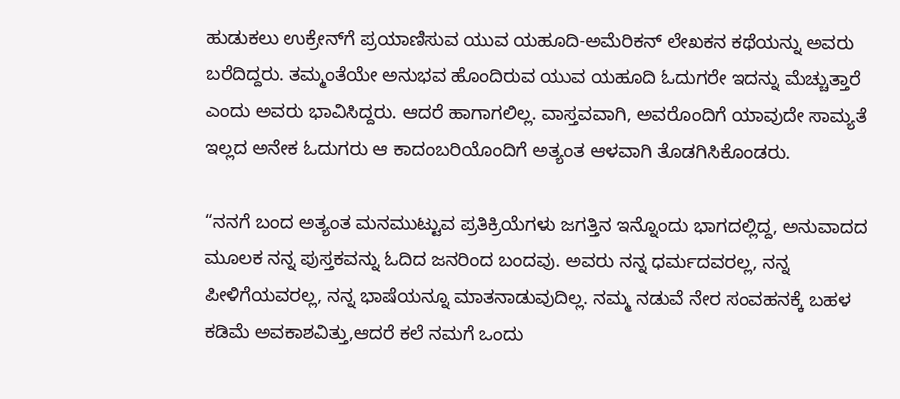ಹುಡುಕಲು ಉಕ್ರೇನ್‌ಗೆ ಪ್ರಯಾಣಿಸುವ ಯುವ ಯಹೂದಿ-ಅಮೆರಿಕನ್ ಲೇಖಕನ ಕಥೆಯನ್ನು ಅವರು ಬರೆದಿದ್ದರು. ತಮ್ಮಂತೆಯೇ ಅನುಭವ ಹೊಂದಿರುವ ಯುವ ಯಹೂದಿ ಓದುಗರೇ ಇದನ್ನು ಮೆಚ್ಚುತ್ತಾರೆ ಎಂದು ಅವರು ಭಾವಿಸಿದ್ದರು. ಆದರೆ ಹಾಗಾಗಲಿಲ್ಲ. ವಾಸ್ತವವಾಗಿ, ಅವರೊಂದಿಗೆ ಯಾವುದೇ ಸಾಮ್ಯತೆ ಇಲ್ಲದ ಅನೇಕ ಓದುಗರು ಆ ಕಾದಂಬರಿಯೊಂದಿಗೆ ಅತ್ಯಂತ ಆಳವಾಗಿ ತೊಡಗಿಸಿಕೊಂಡರು.

“ನನಗೆ ಬಂದ ಅತ್ಯಂತ ಮನಮುಟ್ಟುವ ಪ್ರತಿಕ್ರಿಯೆಗಳು ಜಗತ್ತಿನ ಇನ್ನೊಂದು ಭಾಗದಲ್ಲಿದ್ದ, ಅನುವಾದದ ಮೂಲಕ ನನ್ನ ಪುಸ್ತಕವನ್ನು ಓದಿದ ಜನರಿಂದ ಬಂದವು. ಅವರು ನನ್ನ ಧರ್ಮದವರಲ್ಲ, ನನ್ನ ಪೀಳಿಗೆಯವರಲ್ಲ, ನನ್ನ ಭಾಷೆಯನ್ನೂ ಮಾತನಾಡುವುದಿಲ್ಲ. ನಮ್ಮ ನಡುವೆ ನೇರ ಸಂವಹನಕ್ಕೆ ಬಹಳ ಕಡಿಮೆ ಅವಕಾಶವಿತ್ತು,ಆದರೆ ಕಲೆ ನಮಗೆ ಒಂದು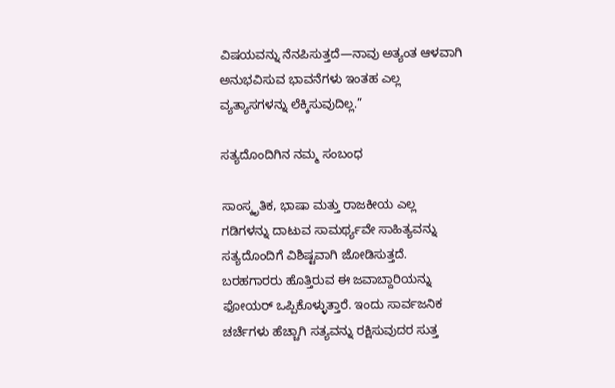ವಿಷಯವನ್ನು ನೆನಪಿಸುತ್ತದೆ—ನಾವು ಅತ್ಯಂತ ಆಳವಾಗಿ ಅನುಭವಿಸುವ ಭಾವನೆಗಳು ಇಂತಹ ಎಲ್ಲ ವ್ಯತ್ಯಾಸಗಳನ್ನು ಲೆಕ್ಕಿಸುವುದಿಲ್ಲ.”

ಸತ್ಯದೊಂದಿಗಿನ ನಮ್ಮ ಸಂಬಂಧ

ಸಾಂಸ್ಕೃತಿಕ, ಭಾಷಾ ಮತ್ತು ರಾಜಕೀಯ ಎಲ್ಲ ಗಡಿಗಳನ್ನು ದಾಟುವ ಸಾಮರ್ಥ್ಯವೇ ಸಾಹಿತ್ಯವನ್ನು ಸತ್ಯದೊಂದಿಗೆ ವಿಶಿಷ್ಟವಾಗಿ ಜೋಡಿಸುತ್ತದೆ. ಬರಹಗಾರರು ಹೊತ್ತಿರುವ ಈ ಜವಾಬ್ದಾರಿಯನ್ನು ಫೋಯರ್ ಒಪ್ಪಿಕೊಳ್ಳುತ್ತಾರೆ. ಇಂದು ಸಾರ್ವಜನಿಕ ಚರ್ಚೆಗಳು ಹೆಚ್ಚಾಗಿ ಸತ್ಯವನ್ನು ರಕ್ಷಿಸುವುದರ ಸುತ್ತ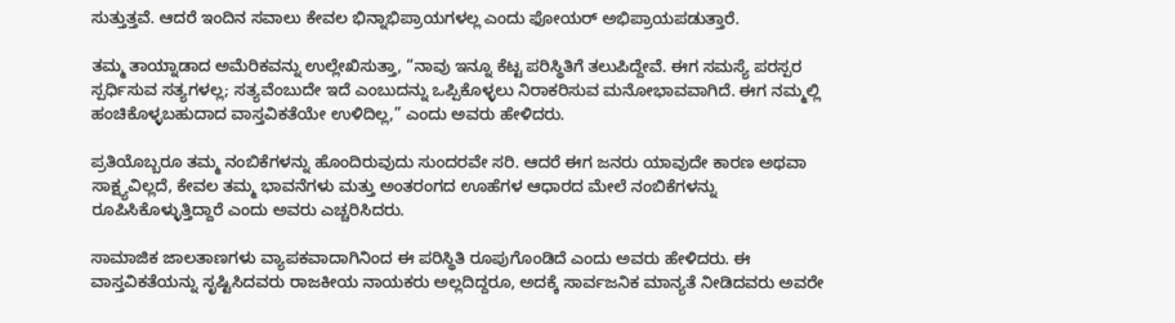ಸುತ್ತುತ್ತವೆ. ಆದರೆ ಇಂದಿನ ಸವಾಲು ಕೇವಲ ಭಿನ್ನಾಭಿಪ್ರಾಯಗಳಲ್ಲ ಎಂದು ಫೋಯರ್ ಅಭಿಪ್ರಾಯಪಡುತ್ತಾರೆ.

ತಮ್ಮ ತಾಯ್ನಾಡಾದ ಅಮೆರಿಕವನ್ನು ಉಲ್ಲೇಖಿಸುತ್ತಾ, “ನಾವು ಇನ್ನೂ ಕೆಟ್ಟ ಪರಿಸ್ಥಿತಿಗೆ ತಲುಪಿದ್ದೇವೆ. ಈಗ ಸಮಸ್ಯೆ ಪರಸ್ಪರ ಸ್ಪರ್ಧಿಸುವ ಸತ್ಯಗಳಲ್ಲ; ಸತ್ಯವೆಂಬುದೇ ಇದೆ ಎಂಬುದನ್ನು ಒಪ್ಪಿಕೊಳ್ಳಲು ನಿರಾಕರಿಸುವ ಮನೋಭಾವವಾಗಿದೆ. ಈಗ ನಮ್ಮಲ್ಲಿ ಹಂಚಿಕೊಳ್ಳಬಹುದಾದ ವಾಸ್ತವಿಕತೆಯೇ ಉಳಿದಿಲ್ಲ,” ಎಂದು ಅವರು ಹೇಳಿದರು.

ಪ್ರತಿಯೊಬ್ಬರೂ ತಮ್ಮ ನಂಬಿಕೆಗಳನ್ನು ಹೊಂದಿರುವುದು ಸುಂದರವೇ ಸರಿ. ಆದರೆ ಈಗ ಜನರು ಯಾವುದೇ ಕಾರಣ ಅಥವಾ ಸಾಕ್ಷ್ಯವಿಲ್ಲದೆ, ಕೇವಲ ತಮ್ಮ ಭಾವನೆಗಳು ಮತ್ತು ಅಂತರಂಗದ ಊಹೆಗಳ ಆಧಾರದ ಮೇಲೆ ನಂಬಿಕೆಗಳನ್ನು ರೂಪಿಸಿಕೊಳ್ಳುತ್ತಿದ್ದಾರೆ ಎಂದು ಅವರು ಎಚ್ಚರಿಸಿದರು.

ಸಾಮಾಜಿಕ ಜಾಲತಾಣಗಳು ವ್ಯಾಪಕವಾದಾಗಿನಿಂದ ಈ ಪರಿಸ್ಥಿತಿ ರೂಪುಗೊಂಡಿದೆ ಎಂದು ಅವರು ಹೇಳಿದರು. ಈ ವಾಸ್ತವಿಕತೆಯನ್ನು ಸೃಷ್ಟಿಸಿದವರು ರಾಜಕೀಯ ನಾಯಕರು ಅಲ್ಲದಿದ್ದರೂ, ಅದಕ್ಕೆ ಸಾರ್ವಜನಿಕ ಮಾನ್ಯತೆ ನೀಡಿದವರು ಅವರೇ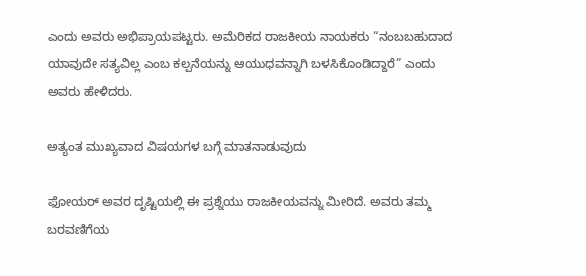ಎಂದು ಅವರು ಅಭಿಪ್ರಾಯಪಟ್ಟರು. ಅಮೆರಿಕದ ರಾಜಕೀಯ ನಾಯಕರು “ನಂಬಬಹುದಾದ ಯಾವುದೇ ಸತ್ಯವಿಲ್ಲ ಎಂಬ ಕಲ್ಪನೆಯನ್ನು ಆಯುಧವನ್ನಾಗಿ ಬಳಸಿಕೊಂಡಿದ್ದಾರೆ” ಎಂದು ಅವರು ಹೇಳಿದರು.

ಅತ್ಯಂತ ಮುಖ್ಯವಾದ ವಿಷಯಗಳ ಬಗ್ಗೆ ಮಾತನಾಡುವುದು

ಫೋಯರ್ ಅವರ ದೃಷ್ಟಿಯಲ್ಲಿ ಈ ಪ್ರಶ್ನೆಯು ರಾಜಕೀಯವನ್ನು ಮೀರಿದೆ. ಅವರು ತಮ್ಮ ಬರವಣಿಗೆಯ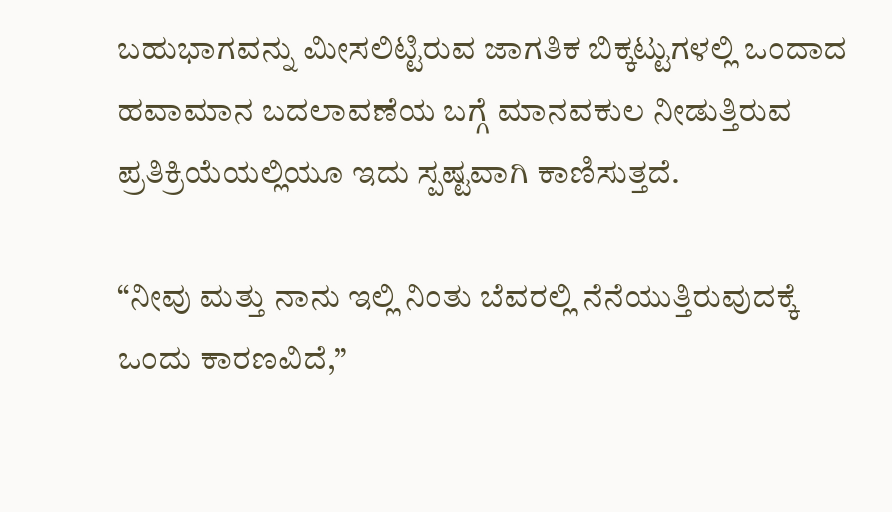ಬಹುಭಾಗವನ್ನು ಮೀಸಲಿಟ್ಟಿರುವ ಜಾಗತಿಕ ಬಿಕ್ಕಟ್ಟುಗಳಲ್ಲಿ ಒಂದಾದ ಹವಾಮಾನ ಬದಲಾವಣೆಯ ಬಗ್ಗೆ ಮಾನವಕುಲ ನೀಡುತ್ತಿರುವ ಪ್ರತಿಕ್ರಿಯೆಯಲ್ಲಿಯೂ ಇದು ಸ್ಪಷ್ಟವಾಗಿ ಕಾಣಿಸುತ್ತದೆ.

“ನೀವು ಮತ್ತು ನಾನು ಇಲ್ಲಿ ನಿಂತು ಬೆವರಲ್ಲಿ ನೆನೆಯುತ್ತಿರುವುದಕ್ಕೆ ಒಂದು ಕಾರಣವಿದೆ,”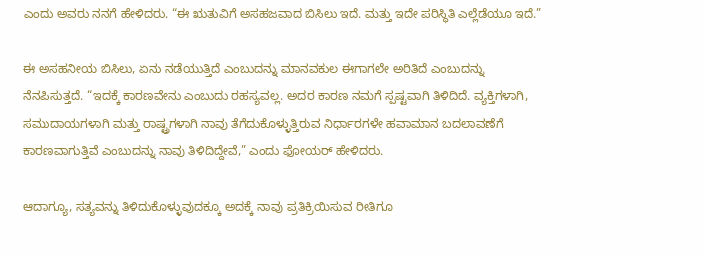ಎಂದು ಅವರು ನನಗೆ ಹೇಳಿದರು. “ಈ ಋತುವಿಗೆ ಅಸಹಜವಾದ ಬಿಸಿಲು ಇದೆ. ಮತ್ತು ಇದೇ ಪರಿಸ್ಥಿತಿ ಎಲ್ಲೆಡೆಯೂ ಇದೆ.”

ಈ ಅಸಹನೀಯ ಬಿಸಿಲು, ಏನು ನಡೆಯುತ್ತಿದೆ ಎಂಬುದನ್ನು ಮಾನವಕುಲ ಈಗಾಗಲೇ ಅರಿತಿದೆ ಎಂಬುದನ್ನು ನೆನಪಿಸುತ್ತದೆ. “ಇದಕ್ಕೆ ಕಾರಣವೇನು ಎಂಬುದು ರಹಸ್ಯವಲ್ಲ. ಅದರ ಕಾರಣ ನಮಗೆ ಸ್ಪಷ್ಟವಾಗಿ ತಿಳಿದಿದೆ. ವ್ಯಕ್ತಿಗಳಾಗಿ, ಸಮುದಾಯಗಳಾಗಿ ಮತ್ತು ರಾಷ್ಟ್ರಗಳಾಗಿ ನಾವು ತೆಗೆದುಕೊಳ್ಳುತ್ತಿರುವ ನಿರ್ಧಾರಗಳೇ ಹವಾಮಾನ ಬದಲಾವಣೆಗೆ ಕಾರಣವಾಗುತ್ತಿವೆ ಎಂಬುದನ್ನು ನಾವು ತಿಳಿದಿದ್ದೇವೆ,” ಎಂದು ಫೋಯರ್ ಹೇಳಿದರು.

ಆದಾಗ್ಯೂ, ಸತ್ಯವನ್ನು ತಿಳಿದುಕೊಳ್ಳುವುದಕ್ಕೂ ಅದಕ್ಕೆ ನಾವು ಪ್ರತಿಕ್ರಿಯಿಸುವ ರೀತಿಗೂ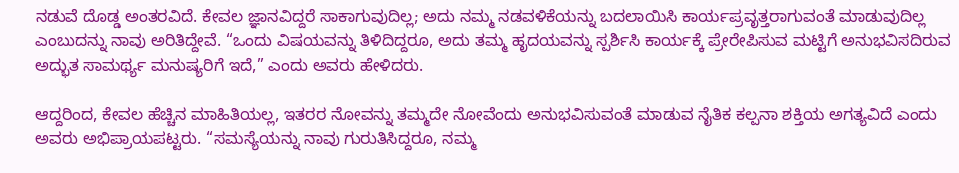ನಡುವೆ ದೊಡ್ಡ ಅಂತರವಿದೆ. ಕೇವಲ ಜ್ಞಾನವಿದ್ದರೆ ಸಾಕಾಗುವುದಿಲ್ಲ; ಅದು ನಮ್ಮ ನಡವಳಿಕೆಯನ್ನು ಬದಲಾಯಿಸಿ ಕಾರ್ಯಪ್ರವೃತ್ತರಾಗುವಂತೆ ಮಾಡುವುದಿಲ್ಲ ಎಂಬುದನ್ನು ನಾವು ಅರಿತಿದ್ದೇವೆ. “ಒಂದು ವಿಷಯವನ್ನು ತಿಳಿದಿದ್ದರೂ, ಅದು ತಮ್ಮ ಹೃದಯವನ್ನು ಸ್ಪರ್ಶಿಸಿ ಕಾರ್ಯಕ್ಕೆ ಪ್ರೇರೇಪಿಸುವ ಮಟ್ಟಿಗೆ ಅನುಭವಿಸದಿರುವ ಅದ್ಭುತ ಸಾಮರ್ಥ್ಯ ಮನುಷ್ಯರಿಗೆ ಇದೆ,” ಎಂದು ಅವರು ಹೇಳಿದರು.

ಆದ್ದರಿಂದ, ಕೇವಲ ಹೆಚ್ಚಿನ ಮಾಹಿತಿಯಲ್ಲ, ಇತರರ ನೋವನ್ನು ತಮ್ಮದೇ ನೋವೆಂದು ಅನುಭವಿಸುವಂತೆ ಮಾಡುವ ನೈತಿಕ ಕಲ್ಪನಾ ಶಕ್ತಿಯ ಅಗತ್ಯವಿದೆ ಎಂದು ಅವರು ಅಭಿಪ್ರಾಯಪಟ್ಟರು. “ಸಮಸ್ಯೆಯನ್ನು ನಾವು ಗುರುತಿಸಿದ್ದರೂ, ನಮ್ಮ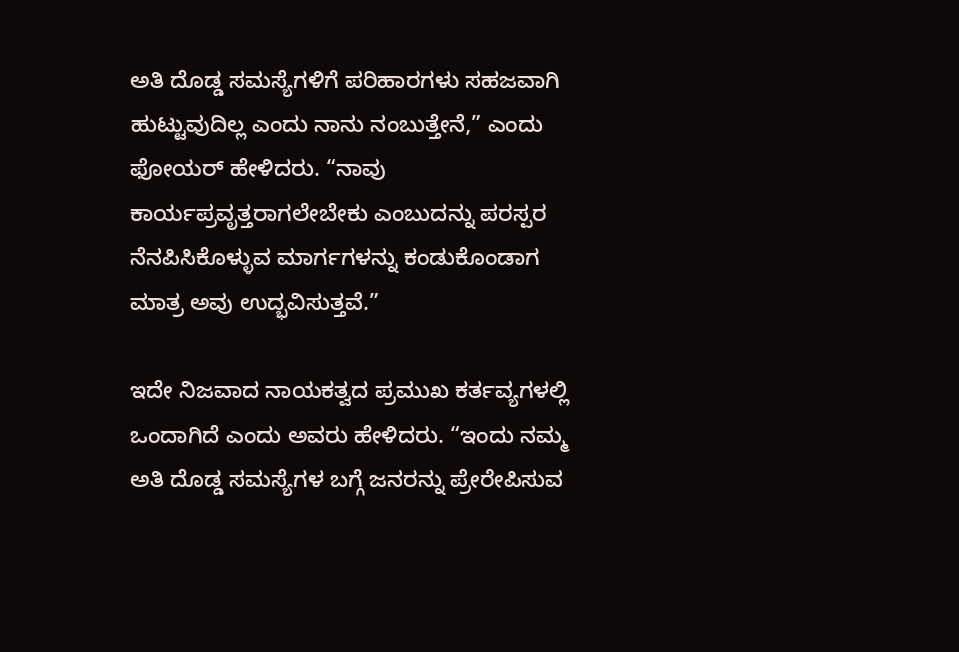ಅತಿ ದೊಡ್ಡ ಸಮಸ್ಯೆಗಳಿಗೆ ಪರಿಹಾರಗಳು ಸಹಜವಾಗಿ ಹುಟ್ಟುವುದಿಲ್ಲ ಎಂದು ನಾನು ನಂಬುತ್ತೇನೆ,” ಎಂದು ಫೋಯರ್ ಹೇಳಿದರು. “ನಾವು ಕಾರ್ಯಪ್ರವೃತ್ತರಾಗಲೇಬೇಕು ಎಂಬುದನ್ನು ಪರಸ್ಪರ ನೆನಪಿಸಿಕೊಳ್ಳುವ ಮಾರ್ಗಗಳನ್ನು ಕಂಡುಕೊಂಡಾಗ ಮಾತ್ರ ಅವು ಉದ್ಭವಿಸುತ್ತವೆ.”

ಇದೇ ನಿಜವಾದ ನಾಯಕತ್ವದ ಪ್ರಮುಖ ಕರ್ತವ್ಯಗಳಲ್ಲಿ ಒಂದಾಗಿದೆ ಎಂದು ಅವರು ಹೇಳಿದರು. “ಇಂದು ನಮ್ಮ ಅತಿ ದೊಡ್ಡ ಸಮಸ್ಯೆಗಳ ಬಗ್ಗೆ ಜನರನ್ನು ಪ್ರೇರೇಪಿಸುವ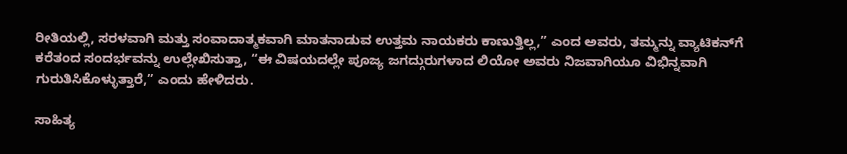ರೀತಿಯಲ್ಲಿ, ಸರಳವಾಗಿ ಮತ್ತು ಸಂವಾದಾತ್ಮಕವಾಗಿ ಮಾತನಾಡುವ ಉತ್ತಮ ನಾಯಕರು ಕಾಣುತ್ತಿಲ್ಲ,” ಎಂದ ಅವರು, ತಮ್ಮನ್ನು ವ್ಯಾಟಿಕನ್‌ಗೆ ಕರೆತಂದ ಸಂದರ್ಭವನ್ನು ಉಲ್ಲೇಖಿಸುತ್ತಾ, “ಈ ವಿಷಯದಲ್ಲೇ ಪೂಜ್ಯ ಜಗದ್ಗುರುಗಳಾದ ಲಿಯೋ ಅವರು ನಿಜವಾಗಿಯೂ ವಿಭಿನ್ನವಾಗಿ ಗುರುತಿಸಿಕೊಳ್ಳುತ್ತಾರೆ,” ಎಂದು ಹೇಳಿದರು.

ಸಾಹಿತ್ಯ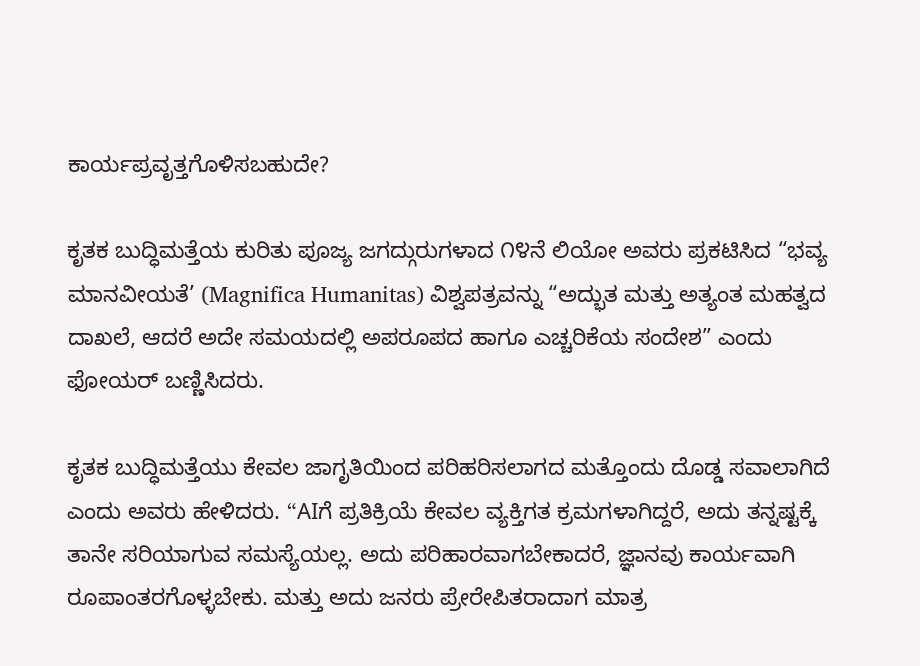ಕಾರ್ಯಪ್ರವೃತ್ತಗೊಳಿಸಬಹುದೇ?

ಕೃತಕ ಬುದ್ಧಿಮತ್ತೆಯ ಕುರಿತು ಪೂಜ್ಯ ಜಗದ್ಗುರುಗಳಾದ ೧೪ನೆ ಲಿಯೋ ಅವರು ಪ್ರಕಟಿಸಿದ “ಭವ್ಯ ಮಾನವೀಯತೆ’ (Magnifica Humanitas) ವಿಶ್ವಪತ್ರವನ್ನು “ಅದ್ಭುತ ಮತ್ತು ಅತ್ಯಂತ ಮಹತ್ವದ ದಾಖಲೆ, ಆದರೆ ಅದೇ ಸಮಯದಲ್ಲಿ ಅಪರೂಪದ ಹಾಗೂ ಎಚ್ಚರಿಕೆಯ ಸಂದೇಶ” ಎಂದು ಫೋಯರ್ ಬಣ್ಣಿಸಿದರು.

ಕೃತಕ ಬುದ್ಧಿಮತ್ತೆಯು ಕೇವಲ ಜಾಗೃತಿಯಿಂದ ಪರಿಹರಿಸಲಾಗದ ಮತ್ತೊಂದು ದೊಡ್ಡ ಸವಾಲಾಗಿದೆ ಎಂದು ಅವರು ಹೇಳಿದರು. “AIಗೆ ಪ್ರತಿಕ್ರಿಯೆ ಕೇವಲ ವ್ಯಕ್ತಿಗತ ಕ್ರಮಗಳಾಗಿದ್ದರೆ, ಅದು ತನ್ನಷ್ಟಕ್ಕೆ ತಾನೇ ಸರಿಯಾಗುವ ಸಮಸ್ಯೆಯಲ್ಲ. ಅದು ಪರಿಹಾರವಾಗಬೇಕಾದರೆ, ಜ್ಞಾನವು ಕಾರ್ಯವಾಗಿ ರೂಪಾಂತರಗೊಳ್ಳಬೇಕು. ಮತ್ತು ಅದು ಜನರು ಪ್ರೇರೇಪಿತರಾದಾಗ ಮಾತ್ರ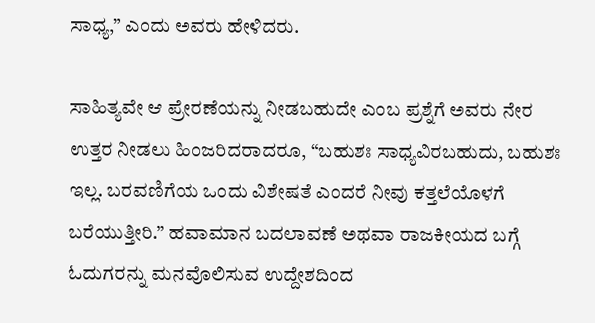ಸಾಧ್ಯ,” ಎಂದು ಅವರು ಹೇಳಿದರು.

ಸಾಹಿತ್ಯವೇ ಆ ಪ್ರೇರಣೆಯನ್ನು ನೀಡಬಹುದೇ ಎಂಬ ಪ್ರಶ್ನೆಗೆ ಅವರು ನೇರ ಉತ್ತರ ನೀಡಲು ಹಿಂಜರಿದರಾದರೂ, “ಬಹುಶಃ ಸಾಧ್ಯವಿರಬಹುದು, ಬಹುಶಃ ಇಲ್ಲ. ಬರವಣಿಗೆಯ ಒಂದು ವಿಶೇಷತೆ ಎಂದರೆ ನೀವು ಕತ್ತಲೆಯೊಳಗೆ ಬರೆಯುತ್ತೀರಿ.” ಹವಾಮಾನ ಬದಲಾವಣೆ ಅಥವಾ ರಾಜಕೀಯದ ಬಗ್ಗೆ ಓದುಗರನ್ನು ಮನವೊಲಿಸುವ ಉದ್ದೇಶದಿಂದ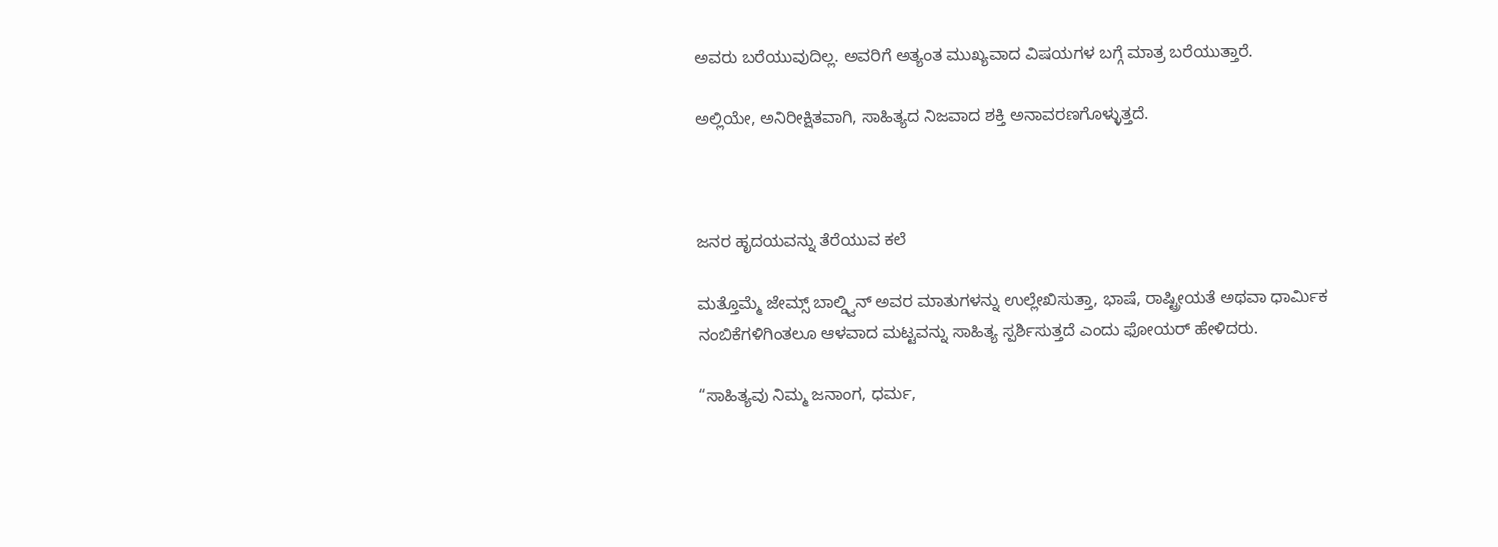ಅವರು ಬರೆಯುವುದಿಲ್ಲ. ಅವರಿಗೆ ಅತ್ಯಂತ ಮುಖ್ಯವಾದ ವಿಷಯಗಳ ಬಗ್ಗೆ ಮಾತ್ರ ಬರೆಯುತ್ತಾರೆ.

ಅಲ್ಲಿಯೇ, ಅನಿರೀಕ್ಷಿತವಾಗಿ, ಸಾಹಿತ್ಯದ ನಿಜವಾದ ಶಕ್ತಿ ಅನಾವರಣಗೊಳ್ಳುತ್ತದೆ.



ಜನರ ಹೃದಯವನ್ನು ತೆರೆಯುವ ಕಲೆ

ಮತ್ತೊಮ್ಮೆ ಜೇಮ್ಸ್ ಬಾಲ್ಡ್ವಿನ್ ಅವರ ಮಾತುಗಳನ್ನು ಉಲ್ಲೇಖಿಸುತ್ತಾ, ಭಾಷೆ, ರಾಷ್ಟ್ರೀಯತೆ ಅಥವಾ ಧಾರ್ಮಿಕ ನಂಬಿಕೆಗಳಿಗಿಂತಲೂ ಆಳವಾದ ಮಟ್ಟವನ್ನು ಸಾಹಿತ್ಯ ಸ್ಪರ್ಶಿಸುತ್ತದೆ ಎಂದು ಫೋಯರ್ ಹೇಳಿದರು.

“ಸಾಹಿತ್ಯವು ನಿಮ್ಮ ಜನಾಂಗ, ಧರ್ಮ,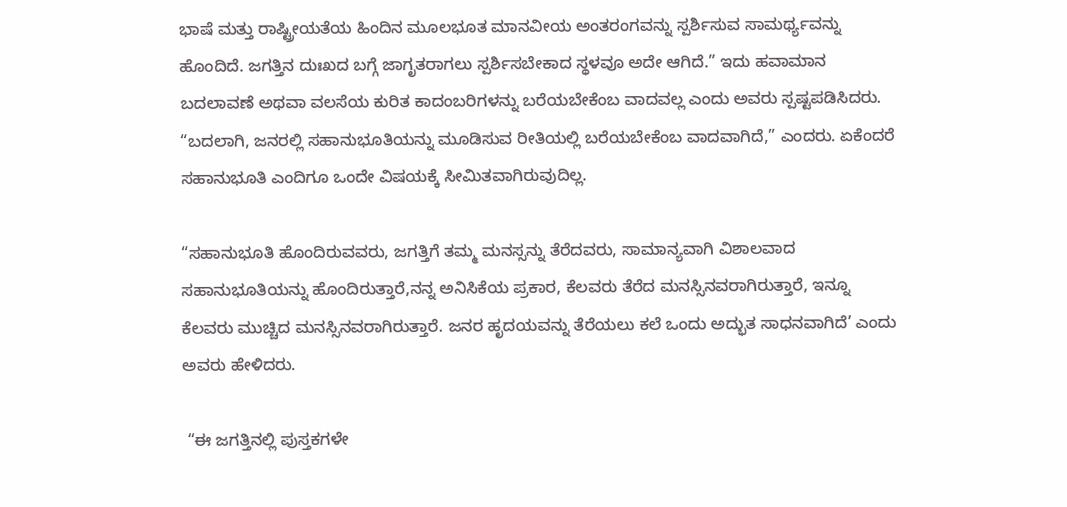ಭಾಷೆ ಮತ್ತು ರಾಷ್ಟ್ರೀಯತೆಯ ಹಿಂದಿನ ಮೂಲಭೂತ ಮಾನವೀಯ ಅಂತರಂಗವನ್ನು ಸ್ಪರ್ಶಿಸುವ ಸಾಮರ್ಥ್ಯವನ್ನು ಹೊಂದಿದೆ. ಜಗತ್ತಿನ ದುಃಖದ ಬಗ್ಗೆ ಜಾಗೃತರಾಗಲು ಸ್ಪರ್ಶಿಸಬೇಕಾದ ಸ್ಥಳವೂ ಅದೇ ಆಗಿದೆ.” ಇದು ಹವಾಮಾನ ಬದಲಾವಣೆ ಅಥವಾ ವಲಸೆಯ ಕುರಿತ ಕಾದಂಬರಿಗಳನ್ನು ಬರೆಯಬೇಕೆಂಬ ವಾದವಲ್ಲ ಎಂದು ಅವರು ಸ್ಪಷ್ಟಪಡಿಸಿದರು. “ಬದಲಾಗಿ, ಜನರಲ್ಲಿ ಸಹಾನುಭೂತಿಯನ್ನು ಮೂಡಿಸುವ ರೀತಿಯಲ್ಲಿ ಬರೆಯಬೇಕೆಂಬ ವಾದವಾಗಿದೆ,” ಎಂದರು. ಏಕೆಂದರೆ ಸಹಾನುಭೂತಿ ಎಂದಿಗೂ ಒಂದೇ ವಿಷಯಕ್ಕೆ ಸೀಮಿತವಾಗಿರುವುದಿಲ್ಲ.

“ಸಹಾನುಭೂತಿ ಹೊಂದಿರುವವರು, ಜಗತ್ತಿಗೆ ತಮ್ಮ ಮನಸ್ಸನ್ನು ತೆರೆದವರು, ಸಾಮಾನ್ಯವಾಗಿ ವಿಶಾಲವಾದ ಸಹಾನುಭೂತಿಯನ್ನು ಹೊಂದಿರುತ್ತಾರೆ,ನನ್ನ ಅನಿಸಿಕೆಯ ಪ್ರಕಾರ, ಕೆಲವರು ತೆರೆದ ಮನಸ್ಸಿನವರಾಗಿರುತ್ತಾರೆ, ಇನ್ನೂ ಕೆಲವರು ಮುಚ್ಚಿದ ಮನಸ್ಸಿನವರಾಗಿರುತ್ತಾರೆ. ಜನರ ಹೃದಯವನ್ನು ತೆರೆಯಲು ಕಲೆ ಒಂದು ಅದ್ಭುತ ಸಾಧನವಾಗಿದೆ’ ಎಂದು ಅವರು ಹೇಳಿದರು.

 “ಈ ಜಗತ್ತಿನಲ್ಲಿ ಪುಸ್ತಕಗಳೇ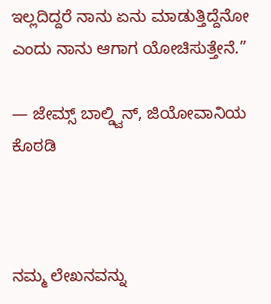ಇಲ್ಲದಿದ್ದರೆ ನಾನು ಏನು ಮಾಡುತ್ತಿದ್ದೆನೋ ಎಂದು ನಾನು ಆಗಾಗ ಯೋಚಿಸುತ್ತೇನೆ.”

— ಜೇಮ್ಸ್ ಬಾಲ್ಡ್ವಿನ್, ಜಿಯೋವಾನಿಯ ಕೊಠಡಿ



ನಮ್ಮ ಲೇಖನವನ್ನು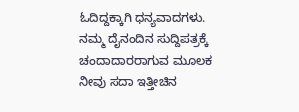ಓದಿದ್ದಕ್ಕಾಗಿ ಧನ್ಯವಾದಗಳು. ನಮ್ಮ ದೈನಂದಿನ ಸುದ್ದಿಪತ್ರಕ್ಕೆ ಚಂದಾದಾರರಾಗುವ ಮೂಲಕ ನೀವು ಸದಾ ಇತ್ತೀಚಿನ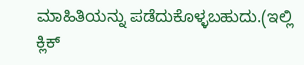ಮಾಹಿತಿಯನ್ನು ಪಡೆದುಕೊಳ್ಳಬಹುದು.(ಇಲ್ಲಿ ಕ್ಲಿಕ್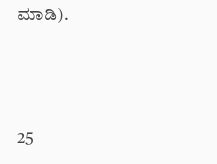ಮಾಡಿ).



25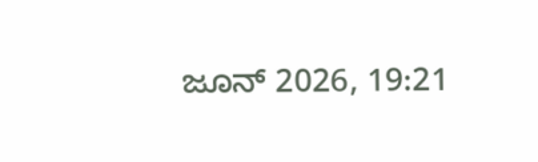ಜೂನ್ 2026, 19:21